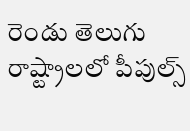రెండు తెలుగు రాష్ట్రాలలో పీపుల్స్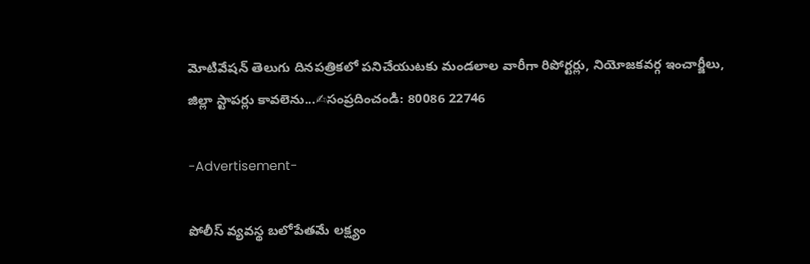మోటివేషన్ తెలుగు దినపత్రికలో పనిచేయుటకు మండలాల వారీగా రిపోర్టర్లు, నియోజకవర్గ ఇంచార్జీలు, జిల్లా స్టాపర్లు కావలెను...✍సంప్రదించండి: 80086 22746

-Advertisement-

పోలీస్ వ్యవస్థ బలోపేతమే లక్ష్యం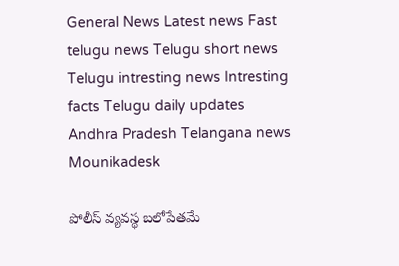General News Latest news Fast telugu news Telugu short news Telugu intresting news Intresting facts Telugu daily updates Andhra Pradesh Telangana news
Mounikadesk

పోలీస్ వ్యవస్థ బలోపేతమే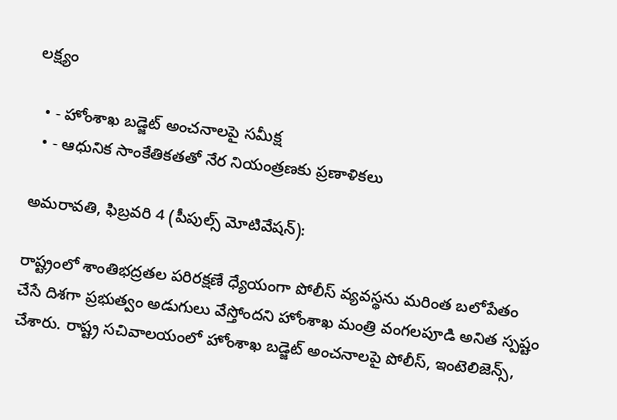లక్ష్యం

  • - హోంశాఖ బడ్జెట్ అంచనాలపై సమీక్ష
  • - ఆధునిక సాంకేతికతతో నేర నియంత్రణకు ప్రణాళికలు

అమరావతి, ఫిబ్రవరి 4 (పీపుల్స్ మోటివేషన్):

రాష్ట్రంలో శాంతిభద్రతల పరిరక్షణే ధ్యేయంగా పోలీస్ వ్యవస్థను మరింత బలోపేతం చేసే దిశగా ప్రభుత్వం అడుగులు వేస్తోందని హోంశాఖ మంత్రి వంగలపూడి అనిత స్పష్టం చేశారు. రాష్ట్ర సచివాలయంలో హోంశాఖ బడ్జెట్ అంచనాలపై పోలీస్, ఇంటెలిజెన్స్,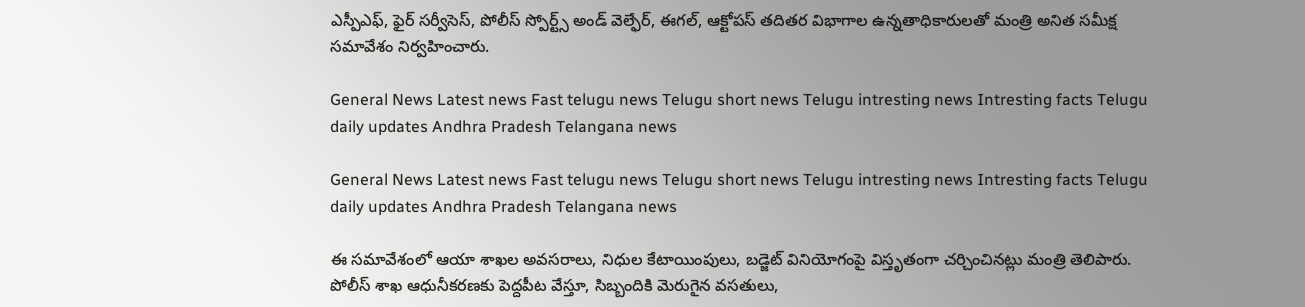ఎస్పీఎఫ్, ఫైర్ సర్వీసెస్, పోలీస్ స్పోర్ట్స్ అండ్ వెల్ఫేర్, ఈగల్, ఆక్టోపస్ తదితర విభాగాల ఉన్నతాధికారులతో మంత్రి అనిత సమీక్ష సమావేశం నిర్వహించారు.

General News Latest news Fast telugu news Telugu short news Telugu intresting news Intresting facts Telugu daily updates Andhra Pradesh Telangana news

General News Latest news Fast telugu news Telugu short news Telugu intresting news Intresting facts Telugu daily updates Andhra Pradesh Telangana news

ఈ సమావేశంలో ఆయా శాఖల అవసరాలు, నిధుల కేటాయింపులు, బడ్జెట్ వినియోగంపై విస్తృతంగా చర్చించినట్లు మంత్రి తెలిపారు. పోలీస్ శాఖ ఆధునీకరణకు పెద్దపీట వేస్తూ, సిబ్బందికి మెరుగైన వసతులు,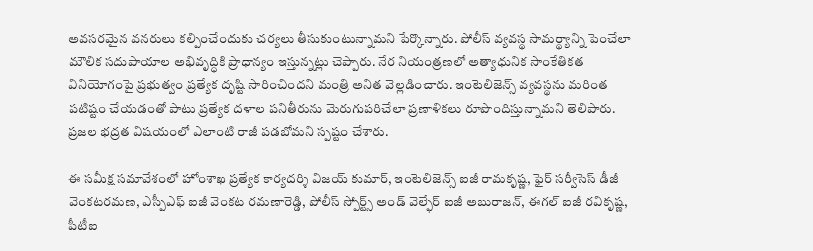అవసరమైన వనరులు కల్పించేందుకు చర్యలు తీసుకుంటున్నామని పేర్కొన్నారు. పోలీస్ వ్యవస్థ సామర్థ్యాన్ని పెంచేలా మౌలిక సదుపాయాల అభివృద్ధికి ప్రాధాన్యం ఇస్తున్నట్లు చెప్పారు. నేర నియంత్రణలో అత్యాధునిక సాంకేతికత వినియోగంపై ప్రభుత్వం ప్రత్యేక దృష్టి సారించిందని మంత్రి అనిత వెల్లడించారు. ఇంటెలిజెన్స్ వ్యవస్థను మరింత పటిష్టం చేయడంతో పాటు ప్రత్యేక దళాల పనితీరును మెరుగుపరిచేలా ప్రణాళికలు రూపొందిస్తున్నామని తెలిపారు. ప్రజల భద్రత విషయంలో ఎలాంటి రాజీ పడబోమని స్పష్టం చేశారు.

ఈ సమీక్ష సమావేశంలో హోంశాఖ ప్రత్యేక కార్యదర్శి విజయ్ కుమార్, ఇంటెలిజెన్స్ ఐజీ రామకృష్ణ, ఫైర్ సర్వీసెస్ డీజీ వెంకటరమణ, ఎస్పీఎఫ్ ఐజీ వెంకట రమణారెడ్డి, పోలీస్ స్పోర్ట్స్ అండ్ వెల్ఫేర్ ఐజీ అబురాజన్, ఈగల్ ఐజీ రవికృష్ణ, పీటీఐ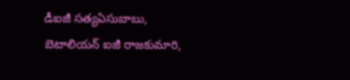డీఐజీ సత్యఏసుబాబు, బెటాలియన్ ఐజీ రాజకుమారి,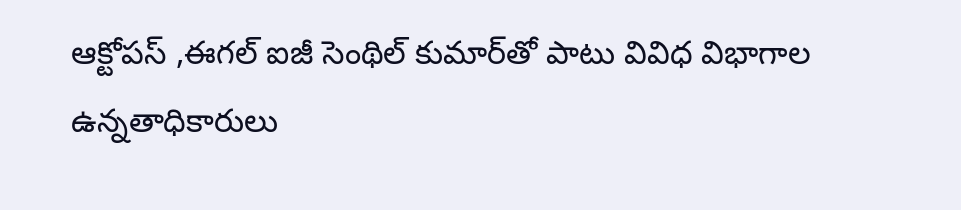ఆక్టోపస్ ,ఈగల్ ఐజీ సెంథిల్ కుమార్‌తో పాటు వివిధ విభాగాల ఉన్నతాధికారులు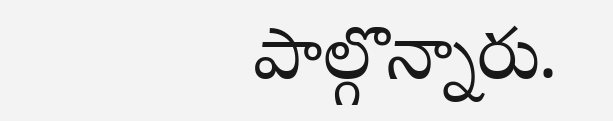పాల్గొన్నారు.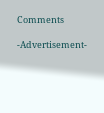Comments

-Advertisement-